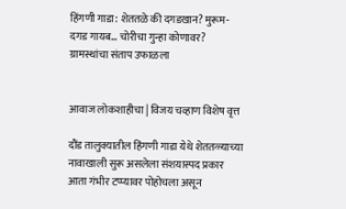हिंगणी गाडा: शेततळे की दगडखान? मुरूम-दगड गायब… चोरीचा गुन्हा कोणावर? ग्रामस्थांचा संताप उफाळला


आवाज लोकशाहीचा | विजय चव्हाण विशेष वृत्त

दौंड तालुक्यातील हिंगणी गाडा येथे शेततळ्याच्या नावाखाली सुरू असलेला संशयास्पद प्रकार आता गंभीर टप्प्यावर पोहोचला असून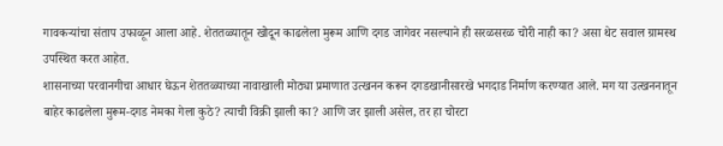गावकऱ्यांचा संताप उफाळून आला आहे. शेततळ्यातून खोदून काढलेला मुरूम आणि दगड जागेवर नसल्याने ही सरळसरळ चोरी नाही का? असा थेट सवाल ग्रामस्थ उपस्थित करत आहेत.
शासनाच्या परवानगीचा आधार घेऊन शेततळ्याच्या नावाखाली मोठ्या प्रमाणात उत्खनन करून दगडखानीसारखे भगदाड निर्माण करण्यात आले. मग या उत्खननातून बाहेर काढलेला मुरूम-दगड नेमका गेला कुठे? त्याची विक्री झाली का? आणि जर झाली असेल, तर हा चोरटा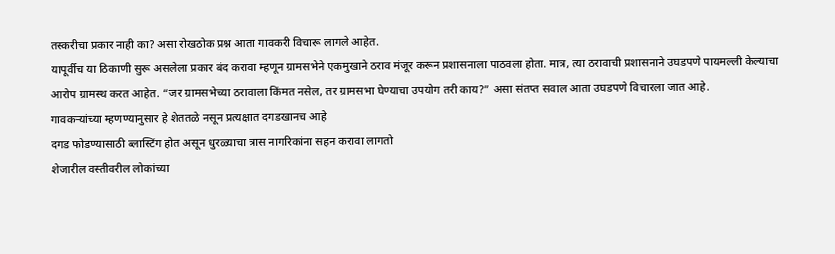तस्करीचा प्रकार नाही का? असा रोखठोक प्रश्न आता गावकरी विचारू लागले आहेत.
यापूर्वीच या ठिकाणी सुरू असलेला प्रकार बंद करावा म्हणून ग्रामसभेने एकमुखाने ठराव मंजूर करून प्रशासनाला पाठवला होता. मात्र, त्या ठरावाची प्रशासनाने उघडपणे पायमल्ली केल्याचा आरोप ग्रामस्थ करत आहेत. “जर ग्रामसभेच्या ठरावाला किंमत नसेल, तर ग्रामसभा घेण्याचा उपयोग तरी काय?” असा संतप्त सवाल आता उघडपणे विचारला जात आहे.
गावकऱ्यांच्या म्हणण्यानुसार हे शेततळे नसून प्रत्यक्षात दगडखानच आहे
दगड फोडण्यासाठी ब्लास्टिंग होत असून धुरळ्याचा त्रास नागरिकांना सहन करावा लागतो
शेजारील वस्तीवरील लोकांच्या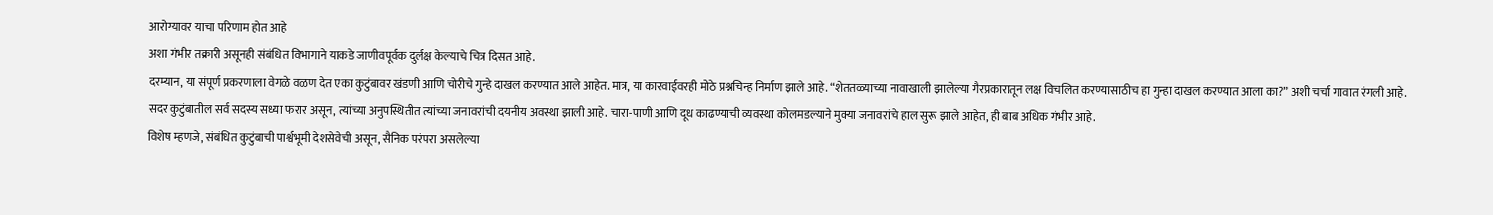आरोग्यावर याचा परिणाम होत आहे
अशा गंभीर तक्रारी असूनही संबंधित विभागाने याकडे जाणीवपूर्वक दुर्लक्ष केल्याचे चित्र दिसत आहे.
दरम्यान, या संपूर्ण प्रकरणाला वेगळे वळण देत एका कुटुंबावर खंडणी आणि चोरीचे गुन्हे दाखल करण्यात आले आहेत. मात्र, या कारवाईवरही मोठे प्रश्नचिन्ह निर्माण झाले आहे. “शेततळ्याच्या नावाखाली झालेल्या गैरप्रकारातून लक्ष विचलित करण्यासाठीच हा गुन्हा दाखल करण्यात आला का?” अशी चर्चा गावात रंगली आहे.
सदर कुटुंबातील सर्व सदस्य सध्या फरार असून, त्यांच्या अनुपस्थितीत त्यांच्या जनावरांची दयनीय अवस्था झाली आहे. चारा-पाणी आणि दूध काढण्याची व्यवस्था कोलमडल्याने मुक्या जनावरांचे हाल सुरू झाले आहेत, ही बाब अधिक गंभीर आहे.
विशेष म्हणजे, संबंधित कुटुंबाची पार्श्वभूमी देशसेवेची असून, सैनिक परंपरा असलेल्या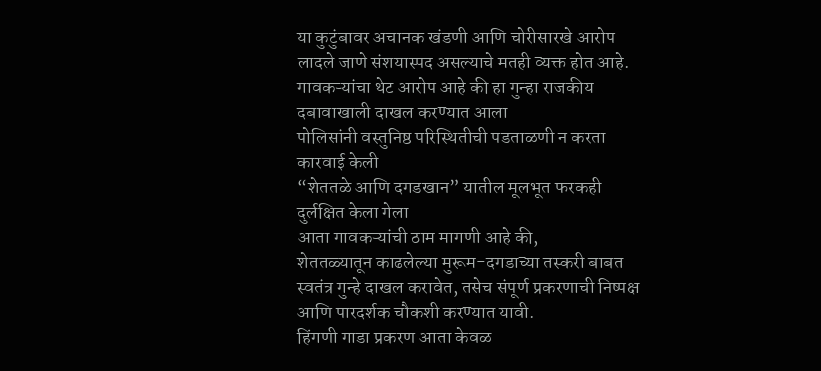या कुटुंबावर अचानक खंडणी आणि चोरीसारखे आरोप लादले जाणे संशयास्पद असल्याचे मतही व्यक्त होत आहे.
गावकऱ्यांचा थेट आरोप आहे की हा गुन्हा राजकीय दबावाखाली दाखल करण्यात आला
पोलिसांनी वस्तुनिष्ठ परिस्थितीची पडताळणी न करता कारवाई केली
“शेततळे आणि दगडखान” यातील मूलभूत फरकही दुर्लक्षित केला गेला
आता गावकऱ्यांची ठाम मागणी आहे की,
शेततळ्यातून काढलेल्या मुरूम-दगडाच्या तस्करी बाबत स्वतंत्र गुन्हे दाखल करावेत, तसेच संपूर्ण प्रकरणाची निष्पक्ष आणि पारदर्शक चौकशी करण्यात यावी.
हिंगणी गाडा प्रकरण आता केवळ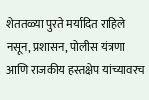शेततळ्या पुरते मर्यादित राहिले नसून, प्रशासन, पोलीस यंत्रणा आणि राजकीय हस्तक्षेप यांच्यावरच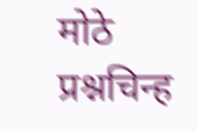मोठे प्रश्नचिन्ह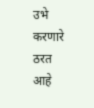उभे करणारे ठरत आहे